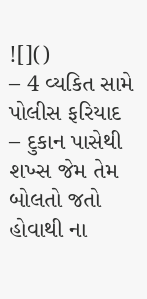![]()
– 4 વ્યકિત સામે પોલીસ ફરિયાદ
– દુકાન પાસેથી શખ્સ જેમ તેમ બોલતો જતો હોવાથી ના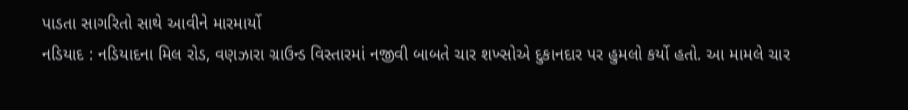પાડતા સાગરિતો સાથે આવીને મારમાર્યો
નડિયાદ : નડિયાદના મિલ રોડ, વણઝારા ગ્રાઉન્ડ વિસ્તારમાં નજીવી બાબતે ચાર શખ્સોએ દુકાનદાર પર હુમલો કર્યો હતો. આ મામલે ચાર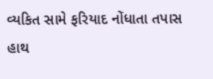વ્યકિત સામે ફરિયાદ નોંધાતા તપાસ હાથ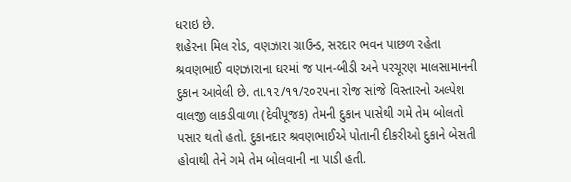ધરાઇ છે.
શહેરના મિલ રોડ, વણઝારા ગ્રાઉન્ડ, સરદાર ભવન પાછળ રહેતા શ્રવણભાઈ વણઝારાના ઘરમાં જ પાન-બીડી અને પરચૂરણ માલસામાનની દુકાન આવેલી છે. તા.૧૨/૧૧/૨૦૨૫ના રોજ સાંજે વિસ્તારનો અલ્પેશ વાલજી લાકડીવાળા (દેવીપૂજક) તેમની દુકાન પાસેથી ગમે તેમ બોલતો પસાર થતો હતો. દુકાનદાર શ્રવણભાઈએ પોતાની દીકરીઓ દુકાને બેસતી હોવાથી તેને ગમે તેમ બોલવાની ના પાડી હતી.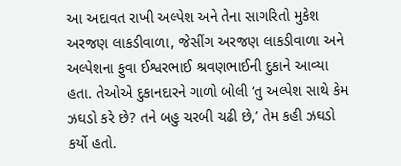આ અદાવત રાખી અલ્પેશ અને તેના સાગરિતો મુકેશ અરજણ લાકડીવાળા, જેસીંગ અરજણ લાકડીવાળા અને અલ્પેશના ફુવા ઈશ્વરભાઈ શ્રવણભાઈની દુકાને આવ્યા હતા. તેઓએ દુકાનદારને ગાળો બોલી ‘તુ અલ્પેશ સાથે કેમ ઝઘડો કરે છે? તને બહુ ચરબી ચઢી છે,’ તેમ કહી ઝઘડો કર્યો હતો.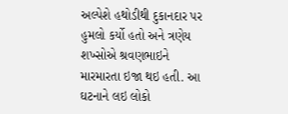અલ્પેશે હથોડીથી દુકાનદાર પર હુમલો કર્યો હતો અને ત્રણેય શખ્સોએ શ્રવણભાઇને મારમારતા ઇજા થઇ હતી. આ ઘટનાને લઇ લોકો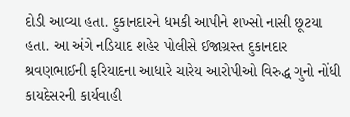દોડી આવ્યા હતા. દુકાનદારને ધમકી આપીને શખ્સો નાસી છૂટયા હતા. આ અંગે નડિયાદ શહેર પોલીસે ઈજાગ્રસ્ત દુકાનદાર શ્રવણભાઈની ફરિયાદના આધારે ચારેય આરોપીઓ વિરુદ્ધ ગુનો નોંધી કાયદેસરની કાર્યવાહી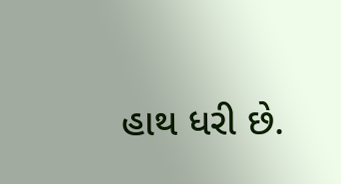હાથ ધરી છે.